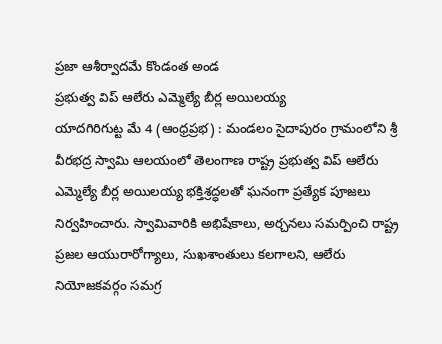ప్రజా ఆశీర్వాదమే కొండంత అండ
ప్రభుత్వ విప్ ఆలేరు ఎమ్మెల్యే బీర్ల అయిలయ్య
యాదగిరిగుట్ట మే 4 (ఆంధ్రప్రభ) : మండలం సైదాపురం గ్రామంలోని శ్రీ వీరభద్ర స్వామి ఆలయంలో తెలంగాణ రాష్ట్ర ప్రభుత్వ విప్ ఆలేరు ఎమ్మెల్యే బీర్ల అయిలయ్య భక్తిశ్రద్ధలతో ఘనంగా ప్రత్యేక పూజలు నిర్వహించారు. స్వామివారికి అభిషేకాలు, అర్చనలు సమర్పించి రాష్ట్ర ప్రజల ఆయురారోగ్యాలు, సుఖశాంతులు కలగాలని, ఆలేరు నియోజకవర్గం సమగ్ర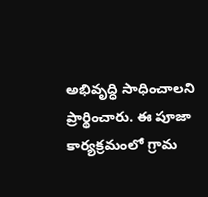అభివృద్ధి సాధించాలని ప్రార్థించారు. ఈ పూజా కార్యక్రమంలో గ్రామ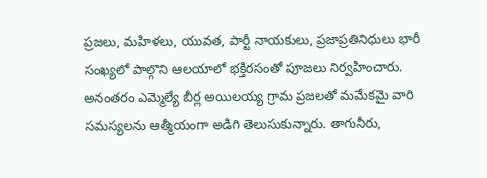ప్రజలు, మహిళలు, యువత, పార్టీ నాయకులు, ప్రజాప్రతినిధులు భారీ సంఖ్యలో పాల్గొని ఆలయాలో భక్తిరసంతో పూజలు నిర్వహించారు.
అనంతరం ఎమ్మెల్యే బీర్ల అయిలయ్య గ్రామ ప్రజలతో మమేకమై వారి సమస్యలను ఆత్మీయంగా అడిగి తెలుసుకున్నారు. తాగునీరు,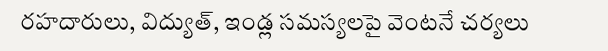రహదారులు, విద్యుత్, ఇండ్ల సమస్యలపై వెంటనే చర్యలు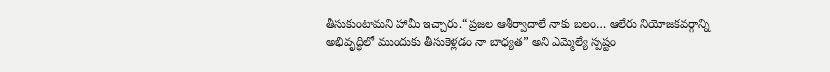తీసుకుంటామని హామీ ఇచ్చారు.“ప్రజల ఆశీర్వాదాలే నాకు బలం… ఆలేరు నియోజకవర్గాన్ని అభివృద్ధిలో ముందుకు తీసుకెళ్లడం నా బాధ్యత” అని ఎమ్మెల్యే స్పష్టం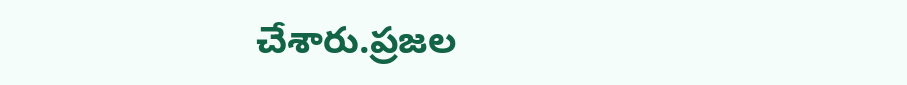చేశారు.ప్రజల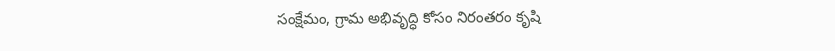సంక్షేమం, గ్రామ అభివృద్ధి కోసం నిరంతరం కృషి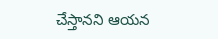చేస్తానని ఆయన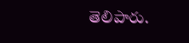తెలిపారు.